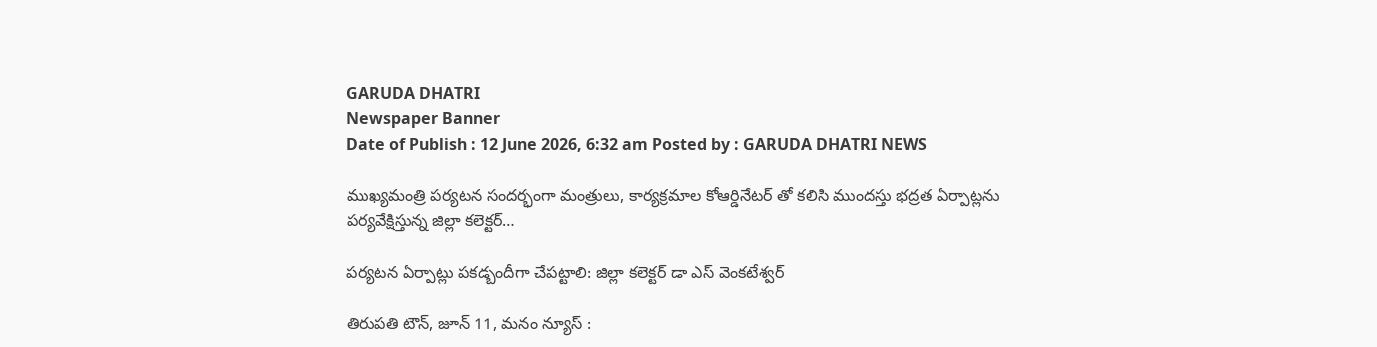GARUDA DHATRI
Newspaper Banner
Date of Publish : 12 June 2026, 6:32 am Posted by : GARUDA DHATRI NEWS

ముఖ్యమంత్రి పర్యటన సందర్భంగా మంత్రులు, కార్యక్రమాల కోఆర్డినేటర్ తో కలిసి ముందస్తు భద్రత ఏర్పాట్లను పర్యవేక్షిస్తున్న జిల్లా కలెక్టర్…

పర్యటన ఏర్పాట్లు పకడ్బందీగా చేపట్టాలి: జిల్లా కలెక్టర్ డా ఎస్ వెంకటేశ్వర్

తిరుపతి టౌన్, జూన్ 11, మనం న్యూస్ :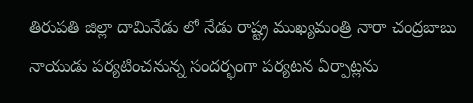తిరుపతి జిల్లా దామినేడు లో నేడు రాష్ట్ర ముఖ్యమంత్రి నారా చంద్రబాబు నాయుడు పర్యటించనున్న సందర్భంగా పర్యటన ఏర్పాట్లను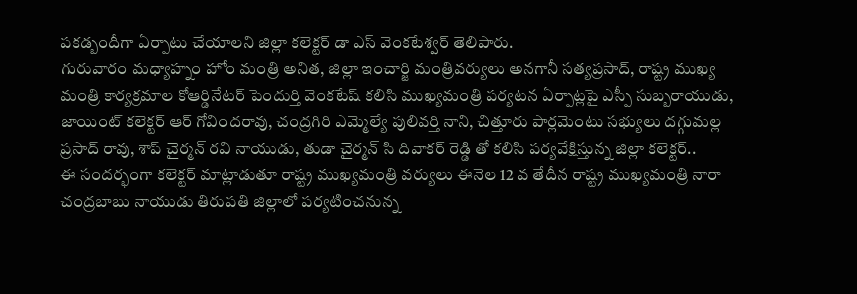పకడ్బందీగా ఏర్పాటు చేయాలని జిల్లా కలెక్టర్ డా ఎస్ వెంకటేశ్వర్ తెలిపారు.
గురువారం మధ్యాహ్నం హోం మంత్రి అనిత, జిల్లా ఇంచార్జి మంత్రివర్యులు అనగానీ సత్యప్రసాద్, రాష్ట్ర ముఖ్య మంత్రి కార్యక్రమాల కోఆర్డినేటర్ పెందుర్తి వెంకటేష్ కలిసి ముఖ్యమంత్రి పర్యటన ఏర్పాట్లపై ఎస్పీ సుబ్బరాయుడు, జాయింట్ కలెక్టర్ ఆర్ గోవిందరావు, చంద్రగిరి ఎమ్మెల్యే పులివర్తి నాని, చిత్తూరు పార్లమెంటు సభ్యులు దగ్గుమల్ల ప్రసాద్ రావు, శాప్ చైర్మన్ రవి నాయుడు, తుడా చైర్మన్ సి దివాకర్ రెడ్డి తో కలిసి పర్యవేక్షిస్తున్న జిల్లా కలెక్టర్..
ఈ సందర్భంగా కలెక్టర్ మాట్లాడుతూ రాష్ట్ర ముఖ్యమంత్రి వర్యులు ఈనెల 12 వ తేదీన రాష్ట్ర ముఖ్యమంత్రి నారా చంద్రబాబు నాయుడు తిరుపతి జిల్లాలో పర్యటించనున్న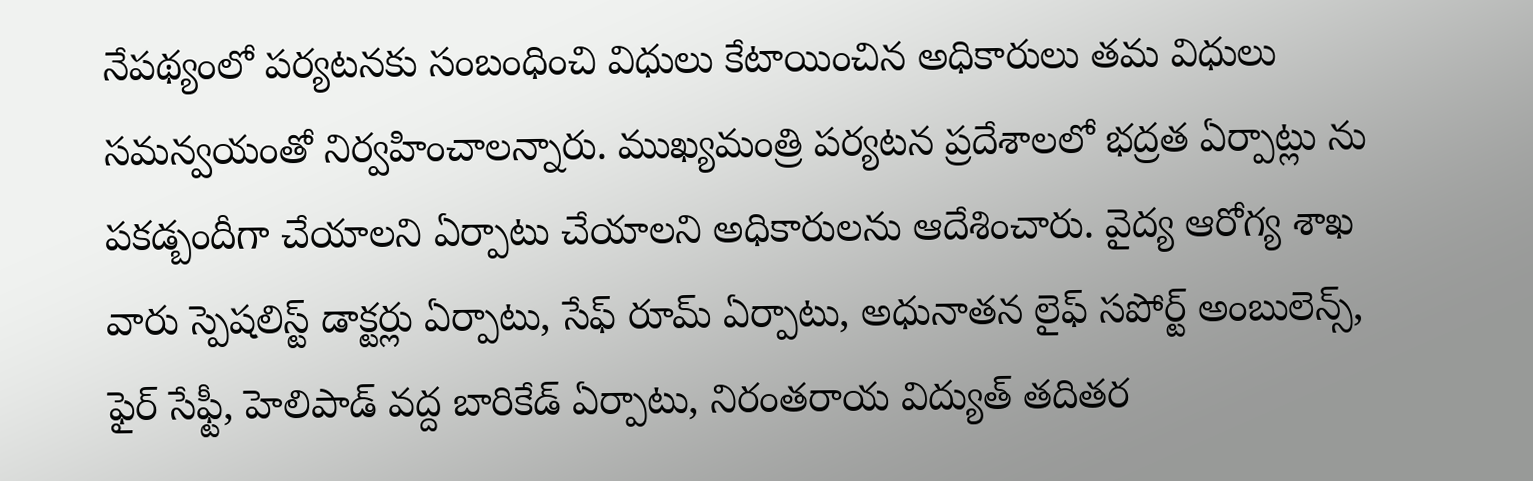నేపథ్యంలో పర్యటనకు సంబంధించి విధులు కేటాయించిన అధికారులు తమ విధులు సమన్వయంతో నిర్వహించాలన్నారు. ముఖ్యమంత్రి పర్యటన ప్రదేశాలలో భద్రత ఏర్పాట్లు ను పకడ్బందీగా చేయాలని ఏర్పాటు చేయాలని అధికారులను ఆదేశించారు. వైద్య ఆరోగ్య శాఖ వారు స్పెషలిస్ట్ డాక్టర్లు ఏర్పాటు, సేఫ్ రూమ్ ఏర్పాటు, అధునాతన లైఫ్ సపోర్ట్ అంబులెన్స్, ఫైర్ సేఫ్టీ, హెలిపాడ్ వద్ద బారికేడ్ ఏర్పాటు, నిరంతరాయ విద్యుత్ తదితర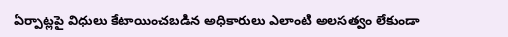ఏర్పాట్లపై విధులు కేటాయించబడిన అధికారులు ఎలాంటి అలసత్వం లేకుండా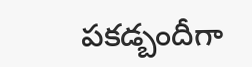పకడ్బందీగా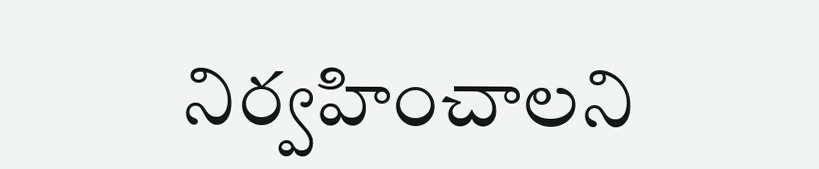నిర్వహించాలని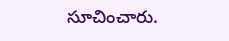సూచించారు.